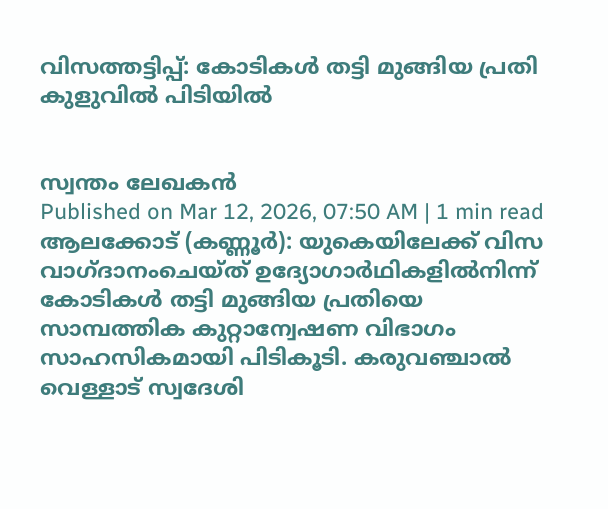വിസത്തട്ടിപ്പ്: കോടികൾ തട്ടി മുങ്ങിയ പ്രതി കുളുവിൽ പിടിയിൽ


സ്വന്തം ലേഖകൻ
Published on Mar 12, 2026, 07:50 AM | 1 min read
ആലക്കോട് (കണ്ണൂർ): യുകെയിലേക്ക് വിസ വാഗ്ദാനംചെയ്ത് ഉദ്യോഗാർഥികളിൽനിന്ന് കോടികൾ തട്ടി മുങ്ങിയ പ്രതിയെ സാമ്പത്തിക കുറ്റാന്വേഷണ വിഭാഗം സാഹസികമായി പിടികൂടി. കരുവഞ്ചാൽ വെള്ളാട് സ്വദേശി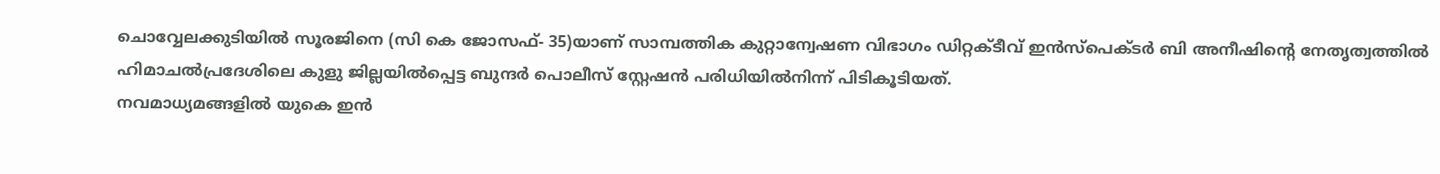ചൊവ്വേലക്കുടിയിൽ സൂരജിനെ (സി കെ ജോസഫ്- 35)യാണ് സാമ്പത്തിക കുറ്റാന്വേഷണ വിഭാഗം ഡിറ്റക്ടീവ് ഇൻസ്പെക്ടർ ബി അനീഷിന്റെ നേതൃത്വത്തിൽ ഹിമാചൽപ്രദേശിലെ കുളു ജില്ലയിൽപ്പെട്ട ബുന്ദർ പൊലീസ് സ്റ്റേഷൻ പരിധിയിൽനിന്ന് പിടികൂടിയത്.
നവമാധ്യമങ്ങളിൽ യുകെ ഇൻ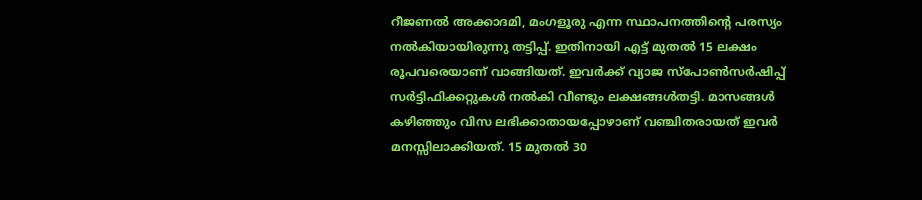റീജണൽ അക്കാദമി, മംഗളൂരു എന്ന സ്ഥാപനത്തിന്റെ പരസ്യം നൽകിയായിരുന്നു തട്ടിപ്പ്. ഇതിനായി എട്ട് മുതൽ 15 ലക്ഷം രൂപവരെയാണ് വാങ്ങിയത്. ഇവർക്ക് വ്യാജ സ്പോൺസർഷിപ്പ് സർട്ടിഫിക്കറ്റുകൾ നൽകി വീണ്ടും ലക്ഷങ്ങൾതട്ടി. മാസങ്ങൾ കഴിഞ്ഞും വിസ ലഭിക്കാതായപ്പോഴാണ് വഞ്ചിതരായത് ഇവർ മനസ്സിലാക്കിയത്. 15 മുതൽ 30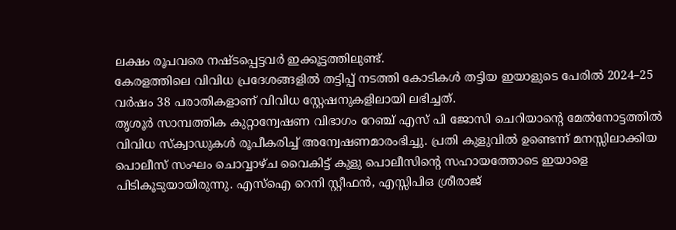ലക്ഷം രൂപവരെ നഷ്ടപ്പെട്ടവർ ഇക്കൂട്ടത്തിലുണ്ട്.
കേരളത്തിലെ വിവിധ പ്രദേശങ്ങളിൽ തട്ടിപ്പ് നടത്തി കോടികൾ തട്ടിയ ഇയാളുടെ പേരിൽ 2024–25 വർഷം 38 പരാതികളാണ് വിവിധ സ്റ്റേഷനുകളിലായി ലഭിച്ചത്.
തൃശൂർ സാമ്പത്തിക കുറ്റാന്വേഷണ വിഭാഗം റേഞ്ച് എസ് പി ജോസി ചെറിയാന്റെ മേൽനോട്ടത്തിൽ വിവിധ സ്ക്വാഡുകൾ രൂപീകരിച്ച് അന്വേഷണമാരംഭിച്ചു. പ്രതി കുളുവിൽ ഉണ്ടെന്ന് മനസ്സിലാക്കിയ പൊലീസ് സംഘം ചൊവ്വാഴ്ച വൈകിട്ട് കുളു പൊലീസിന്റെ സഹായത്തോടെ ഇയാളെ പിടികൂടുയായിരുന്നു. എസ്ഐ റെനി സ്റ്റീഫൻ, എസ്സിപിഒ ശ്രീരാജ്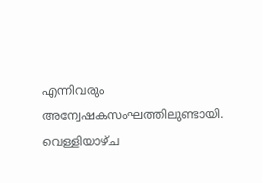എന്നിവരും അന്വേഷകസംഘത്തിലുണ്ടായി. വെള്ളിയാഴ്ച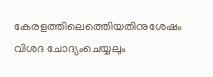കേരളത്തിലെത്തെിയതിനുശേഷം വിശദ ചോദ്യംചെയ്യലും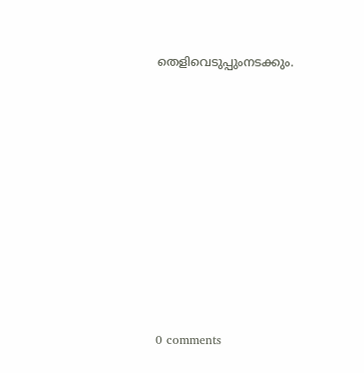തെളിവെടുപ്പുംനടക്കും.









0 comments